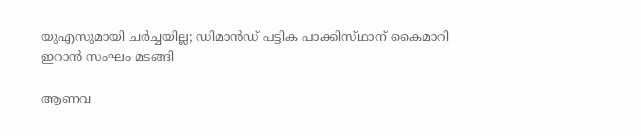യുഎസുമായി ചർച്ചയില്ല; ഡിമാൻഡ് പട്ടിക പാക്കിസ്‌ഥാന് കൈമാറി ഇറാൻ സംഘം മടങ്ങി

ആണവ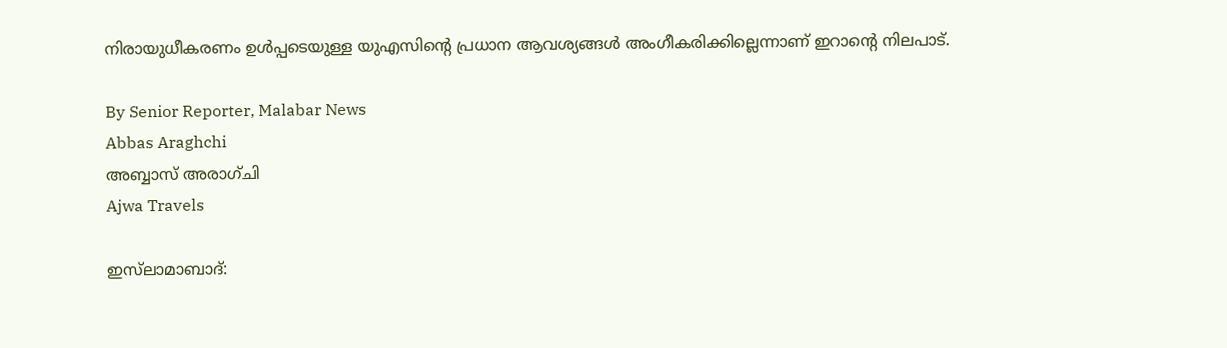നിരായുധീകരണം ഉൾപ്പടെയുള്ള യുഎസിന്റെ പ്രധാന ആവശ്യങ്ങൾ അംഗീകരിക്കില്ലെന്നാണ് ഇറാന്റെ നിലപാട്.

By Senior Reporter, Malabar News
Abbas Araghchi
അബ്ബാസ് അരാഗ്‌ചി
Ajwa Travels

ഇസ്‌ലാമാബാദ്: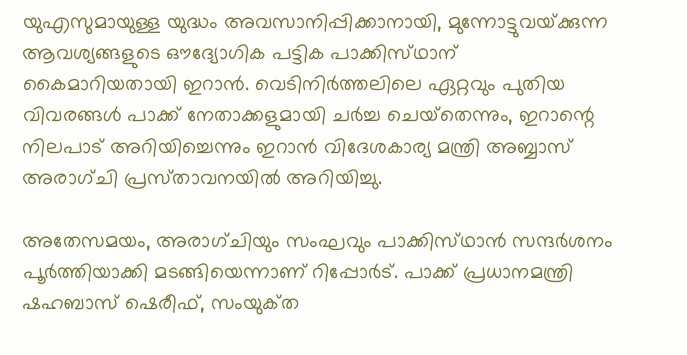യുഎസുമായുള്ള യുദ്ധം അവസാനിപ്പിക്കാനായി, മുന്നോട്ടുവയ്‌ക്കുന്ന ആവശ്യങ്ങളുടെ ഔദ്യോഗിക പട്ടിക പാക്കിസ്‌ഥാന് കൈമാറിയതായി ഇറാൻ. വെടിനിർത്തലിലെ ഏറ്റവും പുതിയ വിവരങ്ങൾ പാക്ക് നേതാക്കളുമായി ചർച്ച ചെയ്‌തെന്നും, ഇറാന്റെ നിലപാട് അറിയിച്ചെന്നും ഇറാൻ വിദേശകാര്യ മന്ത്രി അബ്ബാസ് അരാഗ്‌ചി പ്രസ്‌താവനയിൽ അറിയിച്ചു.

അതേസമയം, അരാഗ്‌ചിയും സംഘവും പാക്കിസ്‌ഥാൻ സന്ദർശനം പൂർത്തിയാക്കി മടങ്ങിയെന്നാണ് റിപ്പോർട്. പാക്ക് പ്രധാനമന്ത്രി ഷഹബാസ് ഷെരീഫ്, സംയുക്‌ത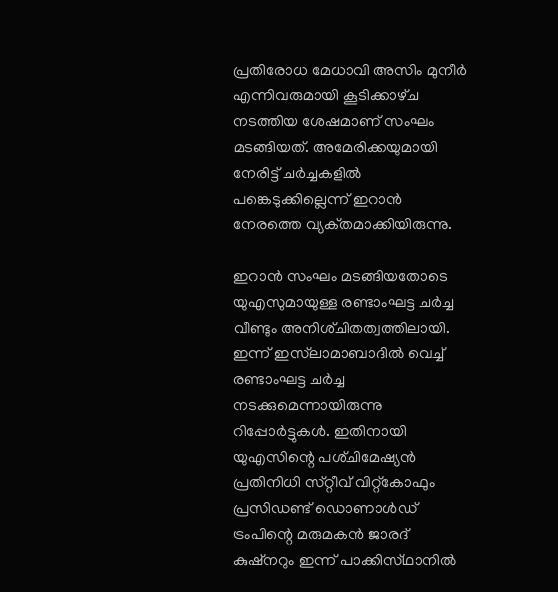പ്രതിരോധ മേധാവി അസിം മുനീർ എന്നിവരുമായി കൂടിക്കാഴ്‌ച നടത്തിയ ശേഷമാണ് സംഘം മടങ്ങിയത്. അമേരിക്കയുമായി നേരിട്ട് ചർച്ചകളിൽ പങ്കെടുക്കില്ലെന്ന് ഇറാൻ നേരത്തെ വ്യക്‌തമാക്കിയിരുന്നു.

ഇറാൻ സംഘം മടങ്ങിയതോടെ യുഎസുമായുള്ള രണ്ടാംഘട്ട ചർച്ച വീണ്ടും അനിശ്‌ചിതത്വത്തിലായി. ഇന്ന് ഇസ്‌ലാമാബാദിൽ വെച്ച് രണ്ടാംഘട്ട ചർച്ച നടക്കുമെന്നായിരുന്നു റിപ്പോർട്ടുകൾ. ഇതിനായി യുഎസിന്റെ പശ്‌ചിമേഷ്യൻ പ്രതിനിധി സ്‌റ്റീവ്‌ വിറ്റ്‌കോഫും പ്രസിഡണ്ട് ഡൊണാൾഡ് ട്രംപിന്റെ മരുമകൻ ജാരദ്‌ കുഷ്‌നറും ഇന്ന് പാക്കിസ്‌ഥാനിൽ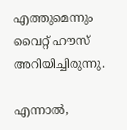എത്തുമെന്നും വൈറ്റ് ഹൗസ് അറിയിച്ചിരുന്നു.

എന്നാൽ,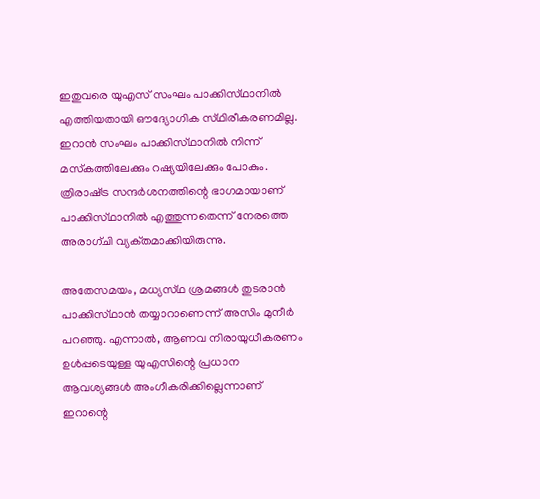ഇതുവരെ യുഎസ് സംഘം പാക്കിസ്‌ഥാനിൽ എത്തിയതായി ഔദ്യോഗിക സ്‌ഥിരീകരണമില്ല. ഇറാൻ സംഘം പാക്കിസ്‌ഥാനിൽ നിന്ന് മസ്‌കത്തിലേക്കും റഷ്യയിലേക്കും പോകും. ത്രിരാഷ്‌ട്ര സന്ദർശനത്തിന്റെ ഭാഗമായാണ് പാക്കിസ്‌ഥാനിൽ എത്തുന്നതെന്ന് നേരത്തെ അരാഗ്‌ചി വ്യക്‌തമാക്കിയിരുന്നു.

അതേസമയം, മധ്യസ്‌ഥ ശ്രമങ്ങൾ തുടരാൻ പാക്കിസ്‌ഥാൻ തയ്യാറാണെന്ന് അസിം മുനീർ പറഞ്ഞു. എന്നാൽ, ആണവ നിരായുധീകരണം ഉൾപ്പടെയുള്ള യുഎസിന്റെ പ്രധാന ആവശ്യങ്ങൾ അംഗീകരിക്കില്ലെന്നാണ് ഇറാന്റെ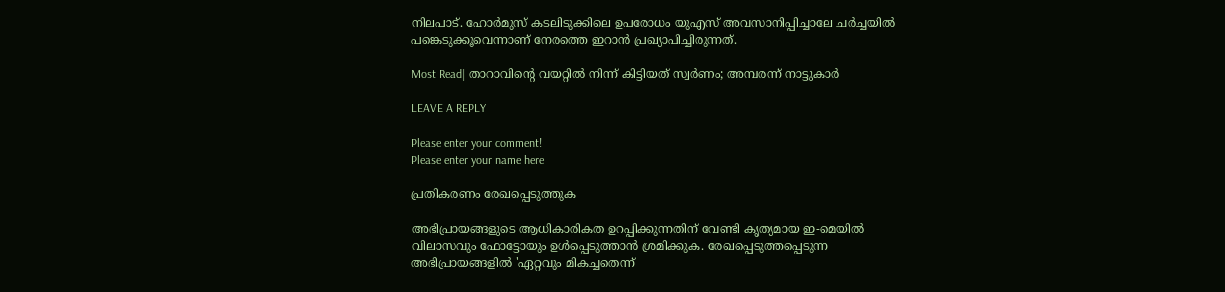നിലപാട്. ഹോർമുസ് കടലിടുക്കിലെ ഉപരോധം യുഎസ് അവസാനിപ്പിച്ചാലേ ചർച്ചയിൽ പങ്കെടുക്കൂവെന്നാണ് നേരത്തെ ഇറാൻ പ്രഖ്യാപിച്ചിരുന്നത്.

Most Read| താറാവിന്റെ വയറ്റിൽ നിന്ന് കിട്ടിയത് സ്വർണം; അമ്പരന്ന് നാട്ടുകാർ

LEAVE A REPLY

Please enter your comment!
Please enter your name here

പ്രതികരണം രേഖപ്പെടുത്തുക

അഭിപ്രായങ്ങളുടെ ആധികാരികത ഉറപ്പിക്കുന്നതിന് വേണ്ടി കൃത്യമായ ഇ-മെയിൽ വിലാസവും ഫോട്ടോയും ഉൾപ്പെടുത്താൻ ശ്രമിക്കുക. രേഖപ്പെടുത്തപ്പെടുന്ന അഭിപ്രായങ്ങളിൽ 'ഏറ്റവും മികച്ചതെന്ന്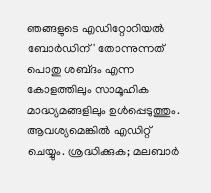ഞങ്ങളുടെ എഡിറ്റോറിയൽ ബോർഡിന്' തോന്നുന്നത് പൊതു ശബ്‌ദം എന്ന കോളത്തിലും സാമൂഹിക മാദ്ധ്യമങ്ങളിലും ഉൾപ്പെടുത്തും. ആവശ്യമെങ്കിൽ എഡിറ്റ് ചെയ്യും. ശ്രദ്ധിക്കുക; മലബാർ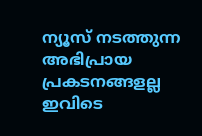ന്യൂസ് നടത്തുന്ന അഭിപ്രായ പ്രകടനങ്ങളല്ല ഇവിടെ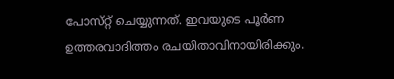പോസ്‌റ്റ് ചെയ്യുന്നത്. ഇവയുടെ പൂർണ ഉത്തരവാദിത്തം രചയിതാവിനായിരിക്കും.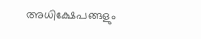അധിക്ഷേപങ്ങളും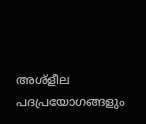അശ്‌ളീല പദപ്രയോഗങ്ങളും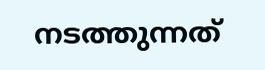നടത്തുന്നത്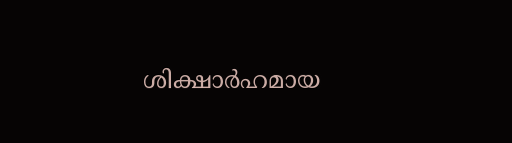ശിക്ഷാർഹമായ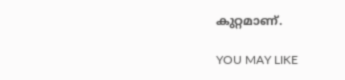കുറ്റമാണ്.

YOU MAY LIKE